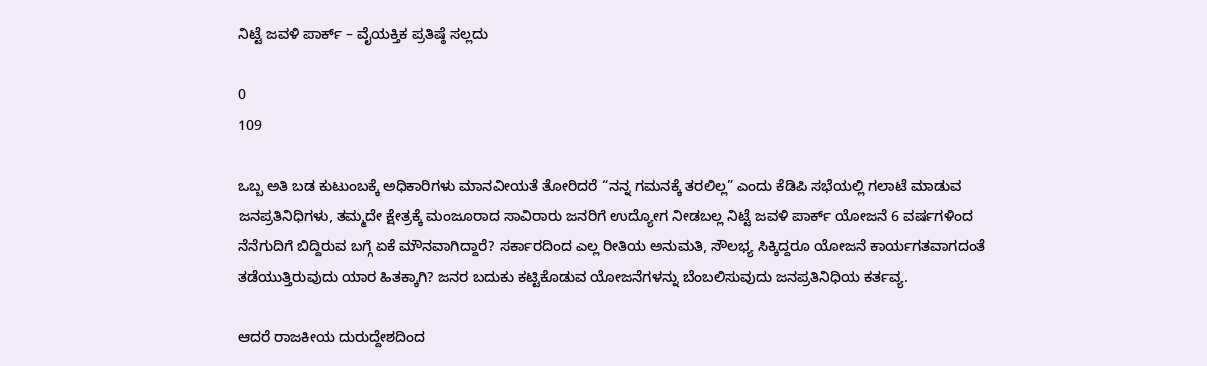ನಿಟ್ಟೆ ಜವಳಿ ಪಾರ್ಕ್ – ವೈಯಕ್ತಿಕ ಪ್ರತಿಷ್ಠೆ ಸಲ್ಲದು

0
109

ಒಬ್ಬ ಅತಿ ಬಡ ಕುಟುಂಬಕ್ಕೆ ಅಧಿಕಾರಿಗಳು ಮಾನವೀಯತೆ ತೋರಿದರೆ “ನನ್ನ ಗಮನಕ್ಕೆ ತರಲಿಲ್ಲ” ಎಂದು ಕೆಡಿಪಿ ಸಭೆಯಲ್ಲಿ ಗಲಾಟೆ ಮಾಡುವ ಜನಪ್ರತಿನಿಧಿಗಳು, ತಮ್ಮದೇ ಕ್ಷೇತ್ರಕ್ಕೆ ಮಂಜೂರಾದ ಸಾವಿರಾರು ಜನರಿಗೆ ಉದ್ಯೋಗ ನೀಡಬಲ್ಲ ನಿಟ್ಟೆ ಜವಳಿ ಪಾರ್ಕ್ ಯೋಜನೆ 6 ವರ್ಷಗಳಿಂದ ನೆನೆಗುದಿಗೆ ಬಿದ್ದಿರುವ ಬಗ್ಗೆ ಏಕೆ ಮೌನವಾಗಿದ್ದಾರೆ? ಸರ್ಕಾರದಿಂದ ಎಲ್ಲ ರೀತಿಯ ಅನುಮತಿ, ಸೌಲಭ್ಯ ಸಿಕ್ಕಿದ್ದರೂ ಯೋಜನೆ ಕಾರ್ಯಗತವಾಗದಂತೆ ತಡೆಯುತ್ತಿರುವುದು ಯಾರ ಹಿತಕ್ಕಾಗಿ? ಜನರ ಬದುಕು ಕಟ್ಟಿಕೊಡುವ ಯೋಜನೆಗಳನ್ನು ಬೆಂಬಲಿಸುವುದು ಜನಪ್ರತಿನಿಧಿಯ ಕರ್ತವ್ಯ.

ಆದರೆ ರಾಜಕೀಯ ದುರುದ್ದೇಶದಿಂದ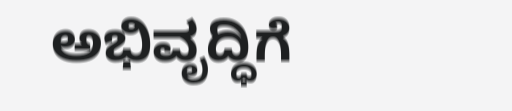ಅಭಿವೃದ್ಧಿಗೆ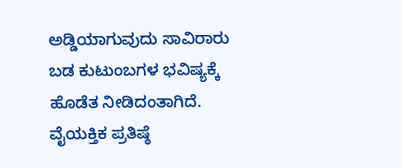ಅಡ್ಡಿಯಾಗುವುದು ಸಾವಿರಾರು ಬಡ ಕುಟುಂಬಗಳ ಭವಿಷ್ಯಕ್ಕೆ ಹೊಡೆತ ನೀಡಿದಂತಾಗಿದೆ. ವೈಯಕ್ತಿಕ ಪ್ರತಿಷ್ಠೆ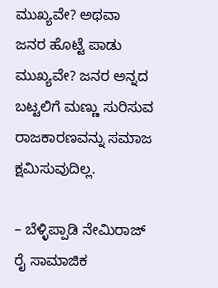ಮುಖ್ಯವೇ? ಅಥವಾ ಜನರ ಹೊಟ್ಟೆ ಪಾಡು ಮುಖ್ಯವೇ? ಜನರ ಅನ್ನದ ಬಟ್ಟಲಿಗೆ ಮಣ್ಣು ಸುರಿಸುವ ರಾಜಕಾರಣವನ್ನು ಸಮಾಜ ಕ್ಷಮಿಸುವುದಿಲ್ಲ.

– ಬೆಳ್ಳಿಪ್ಪಾಡಿ ನೇಮಿರಾಜ್ ರೈ ಸಾಮಾಜಿಕ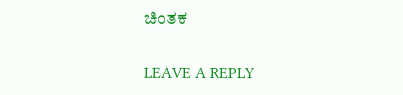ಚಿಂತಕ

LEAVE A REPLY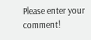Please enter your comment!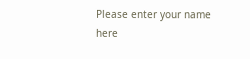Please enter your name here